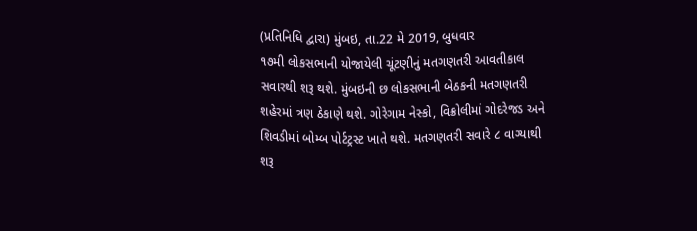(પ્રતિનિધિ દ્વારા) મુંબઇ, તા.22 મે 2019, બુધવાર
૧૭મી લોકસભાની યોજાયેલી ચૂંટણીનું મતગણતરી આવતીકાલ સવારથી શરૂ થશે. મુંબઇની છ લોકસભાની બેઠકની મતગણતરી શહેરમાં ત્રણ ઠેકાણે થશે. ગોરેગામ નેસ્કો, વિક્રોલીમાં ગોદરેજડ અને શિવડીમાં બોમ્બ પોર્ટટ્રસ્ટ ખાતે થશે. મતગણતરી સવારે ૮ વાગ્યાથી શરૂ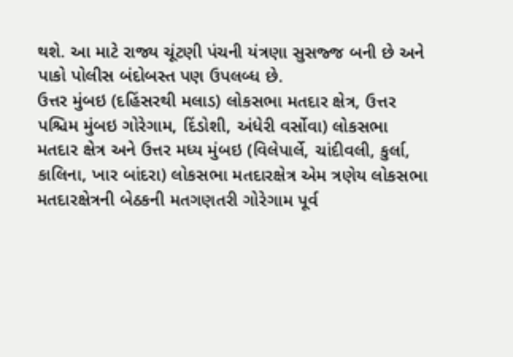થશે. આ માટે રાજ્ય ચૂંટણી પંચની યંત્રણા સુસજ્જ બની છે અને પાકો પોલીસ બંદોબસ્ત પણ ઉપલબ્ધ છે.
ઉત્તર મુંબઇ (દહિંસરથી મલાડ) લોકસભા મતદાર ક્ષેત્ર, ઉત્તર પશ્ચિમ મુંબઇ ગોરેગામ, દિંડોશી, અંધેરી વર્સોવા) લોકસભા મતદાર ક્ષેત્ર અને ઉત્તર મધ્ય મુંબઇ (વિલેપાર્લે, ચાંદીવલી, કુર્લા, કાલિના, ખાર બાંદરા) લોકસભા મતદારક્ષેત્ર એમ ત્રણેય લોકસભા મતદારક્ષેત્રની બેઠકની મતગણતરી ગોરેગામ પૂર્વ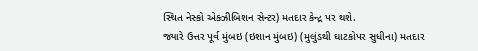સ્થિત નેસ્કો એક્ઝીબિશન સેન્ટર) મતદાર કેન્દ્ર પર થશે.
જ્યારે ઉત્તર પૂર્વ મુંબઇ (ઇશાન મુંબઇ) (મુલુંડથી ઘાટકોપર સુધીના) મતદાર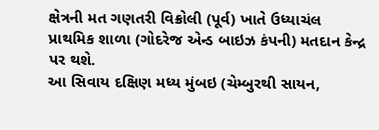ક્ષેત્રની મત ગણતરી વિક્રોલી (પૂર્વ) ખાતે ઉધ્યાચંલ પ્રાથમિક શાળા (ગોદરેજ એન્ડ બાઇઝ કંપની) મતદાન કેન્દ્ર પર થશે.
આ સિવાય દક્ષિણ મધ્ય મુંબઇ (ચેમ્બુરથી સાયન,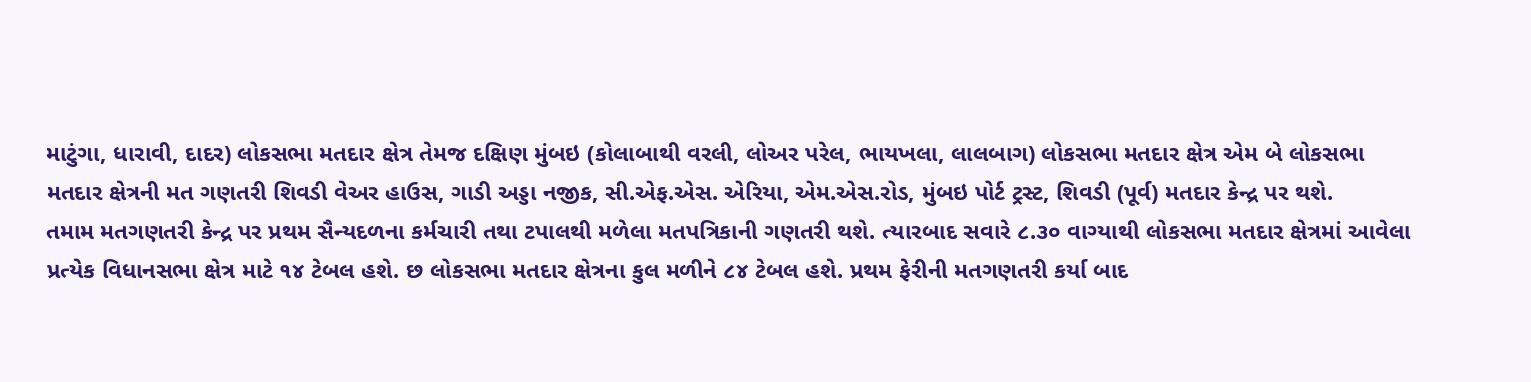માટુંગા, ધારાવી, દાદર) લોકસભા મતદાર ક્ષેત્ર તેમજ દક્ષિણ મુંબઇ (કોલાબાથી વરલી, લોઅર પરેલ, ભાયખલા, લાલબાગ) લોકસભા મતદાર ક્ષેત્ર એમ બે લોકસભા મતદાર ક્ષેત્રની મત ગણતરી શિવડી વેઅર હાઉસ, ગાડી અડ્ડા નજીક, સી.એફ.એસ. એરિયા, એમ.એસ.રોડ, મુંબઇ પોર્ટ ટ્રસ્ટ, શિવડી (પૂર્વ) મતદાર કેન્દ્ર પર થશે.
તમામ મતગણતરી કેન્દ્ર પર પ્રથમ સૈન્યદળના કર્મચારી તથા ટપાલથી મળેલા મતપત્રિકાની ગણતરી થશે. ત્યારબાદ સવારે ૮.૩૦ વાગ્યાથી લોકસભા મતદાર ક્ષેત્રમાં આવેલા પ્રત્યેક વિધાનસભા ક્ષેત્ર માટે ૧૪ ટેબલ હશે. છ લોકસભા મતદાર ક્ષેત્રના કુલ મળીને ૮૪ ટેબલ હશે. પ્રથમ ફેરીની મતગણતરી કર્યા બાદ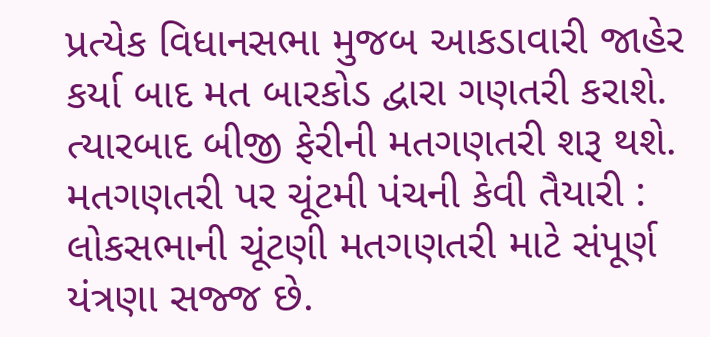પ્રત્યેક વિધાનસભા મુજબ આકડાવારી જાહેર કર્યા બાદ મત બારકોડ દ્વારા ગણતરી કરાશે. ત્યારબાદ બીજી ફેરીની મતગણતરી શરૂ થશે.
મતગણતરી પર ચૂંટમી પંચની કેવી તૈયારી : લોકસભાની ચૂંટણી મતગણતરી માટે સંપૂર્ણ યંત્રણા સજ્જ છે.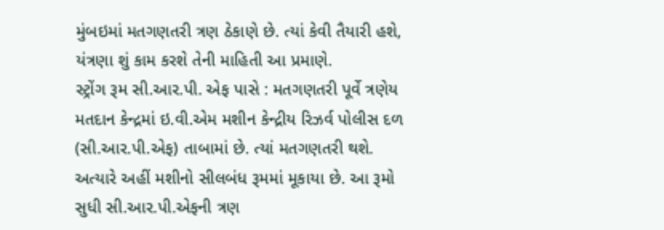મુંબઇમાં મતગણતરી ત્રણ ઠેકાણે છે. ત્યાં કેવી તૈયારી હશે, યંત્રણા શું કામ કરશે તેની માહિતી આ પ્રમાણે.
સ્ટ્રોંગ રૂમ સી.આર.પી. એફ પાસે : મતગણતરી પૂર્વે ત્રણેય મતદાન કેન્દ્રમાં ઇ.વી.એમ મશીન કેન્દ્રીય રિઝર્વ પોલીસ દળ (સી.આર.પી.એફ) તાબામાં છે. ત્યાં મતગણતરી થશે. અત્યારે અહીં મશીનો સીલબંધ રૂમમાં મૂકાયા છે. આ રૂમો સુધી સી.આર.પી.એફની ત્રણ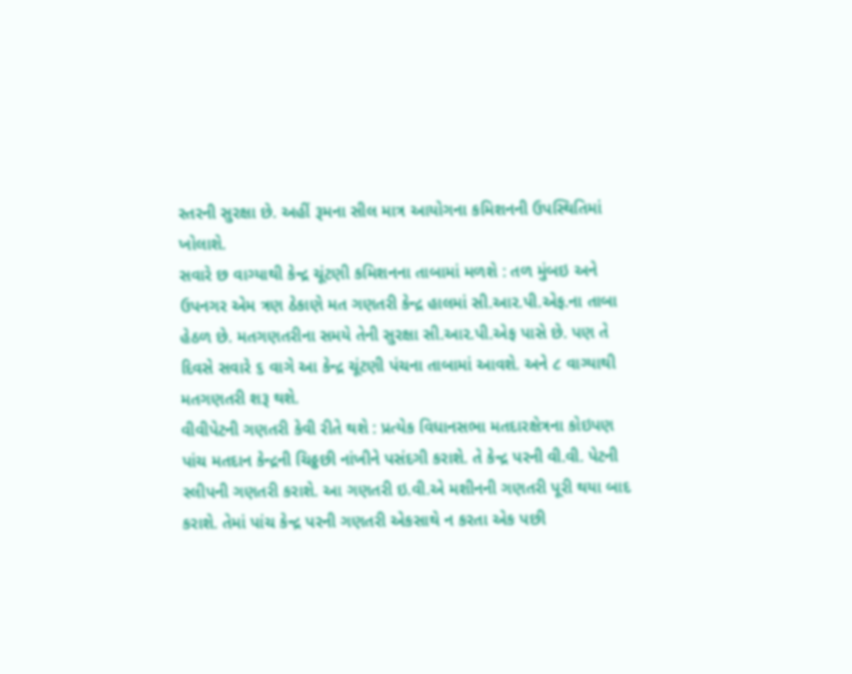સ્તરની સુરક્ષા છે. અહીં રૂમના સીલ માત્ર આયોગના કમિશનની ઉપસ્થિતિમાં ખોલાશે.
સવારે છ વાગ્યાથી કેન્દ્ર ચૂંટણી કમિશનના તાબામાં મળશે : તળ મુંબઇ અને ઉપનગર એમ ત્રણ ઠેકાણે મત ગણતરી કેન્દ્ર હાલમાં સી.આર.પી.એફ.ના તાબા હેઠળ છે. મતગણતરીના સમયે તેની સુરક્ષા સી.આર.પી.એફ પાસે છે. પણ તે દિવસે સવારે ૬ વાગે આ કેન્દ્ર ચૂંટણી પંચના તાબામાં આવશે. અને ૮ વાગ્યાથી મતગણતરી શરૂ થશે.
વીવીપેટની ગણતરી કેવી રીતે થશે : પ્રત્યેક વિધાનસભા મતદારક્ષેત્રના કોઇપણ પાંચ મતદાન કેન્દ્રની ચિઠ્ઠછી નાંખીને પસંદગી કરાશે. તે કેન્દ્ર પરની વી.વી. પેટની સ્લીપની ગણતરી કરાશે. આ ગણતરી ઇ.વી.એ મશીનની ગણતરી પૂરી થયા બાદ કરાશે. તેમાં પાંચ કેન્દ્ર પરની ગણતરી એકસાથે ન કરતા એક પછી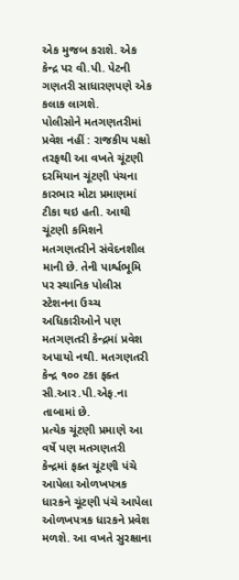એક મુજબ કરાશે. એક કેન્દ્ર પર વી.પી. પેટની ગણતરી સાધારણપણે એક કલાક લાગશે.
પોલીસોને મતગણતરીમાં પ્રવેશ નહીં : રાજકીય પક્ષો તરફથી આ વખતે ચૂંટણી દરમિયાન ચૂંટણી પંચના કારભાર મોટા પ્રમાણમાં ટીકા થઇ હતી. આથી ચૂંટણી કમિશને મતગણતરીને સંવેદનશીલ માની છે. તેની પાર્શ્વભૂમિ પર સ્થાનિક પોલીસ સ્ટેશનના ઉચ્ચ અધિકારીઓને પણ મતગણતરી કેન્દ્રમાં પ્રવેશ અપાયો નથી. મતગણતરી કેન્દ્ર ૧૦૦ ટકા ફક્ત સી.આર.પી.એફ.ના તાબામાં છે.
પ્રત્યેક ચૂંટણી પ્રમાણે આ વર્ષે પણ મતગણતરી કેન્દ્રમાં ફક્ત ચૂંટણી પંચે આપેલા ઓળખપત્રક ધારકને ચૂંટણી પંચે આપેલા ઓળખપત્રક ધારકને પ્રવેશ મળશે. આ વખતે સુરક્ષાના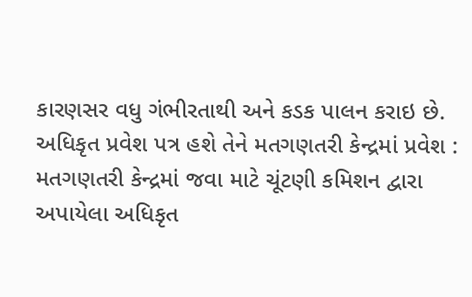કારણસર વધુ ગંભીરતાથી અને કડક પાલન કરાઇ છે.
અધિકૃત પ્રવેશ પત્ર હશે તેને મતગણતરી કેન્દ્રમાં પ્રવેશ : મતગણતરી કેન્દ્રમાં જવા માટે ચૂંટણી કમિશન દ્વારા અપાયેલા અધિકૃત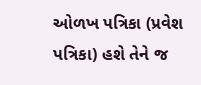ઓળખ પત્રિકા (પ્રવેશ પત્રિકા) હશે તેને જ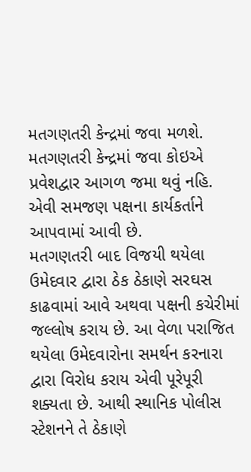મતગણતરી કેન્દ્રમાં જવા મળશે. મતગણતરી કેન્દ્રમાં જવા કોઇએ પ્રવેશદ્વાર આગળ જમા થવું નહિ. એવી સમજણ પક્ષના કાર્યકર્તાને આપવામાં આવી છે.
મતગણતરી બાદ વિજયી થયેલા ઉમેદવાર દ્વારા ઠેક ઠેકાણે સરઘસ કાઢવામાં આવે અથવા પક્ષની કચેરીમાં જલ્લોષ કરાય છે. આ વેળા પરાજિત થયેલા ઉમેદવારોના સમર્થન કરનારા દ્વારા વિરોધ કરાય એવી પૂરેપૂરી શક્યતા છે. આથી સ્થાનિક પોલીસ સ્ટેશનને તે ઠેકાણે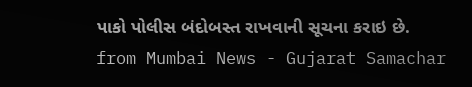પાકો પોલીસ બંદોબસ્ત રાખવાની સૂચના કરાઇ છે.
from Mumbai News - Gujarat Samachar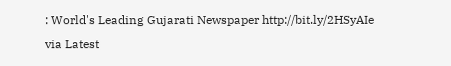: World's Leading Gujarati Newspaper http://bit.ly/2HSyAIe
via Latest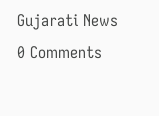Gujarati News
0 Comments